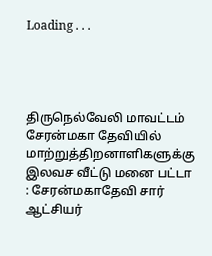Loading . . .




திருநெல்வேலி மாவட்டம் சேரன்மகா தேவியில் மாற்றுத்திறனாளிகளுக்கு இலவச வீட்டு மனை பட்டா : சேரன்மகாதேவி சார் ஆட்சியர்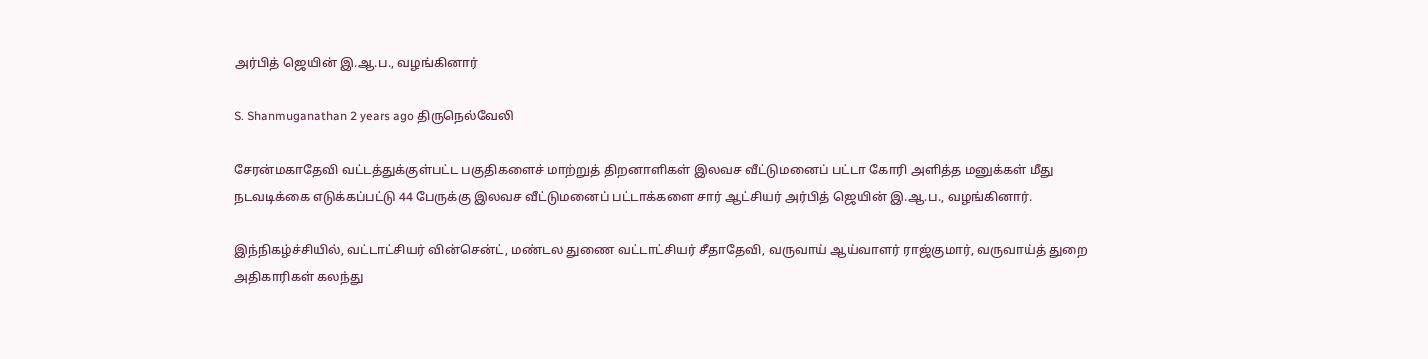அர்பித் ஜெயின் இ.ஆ.ப., வழங்கினார்

S. Shanmuganathan 2 years ago திருநெல்வேலி

சேரன்மகாதேவி வட்டத்துக்குள்பட்ட பகுதிகளைச் மாற்றுத் திறனாளிகள் இலவச வீட்டுமனைப் பட்டா கோரி அளித்த மனுக்கள் மீது  நடவடிக்கை எடுக்கப்பட்டு 44 பேருக்கு இலவச வீட்டுமனைப் பட்டாக்களை சார் ஆட்சியர் அர்பித் ஜெயின் இ.ஆ.ப., வழங்கினார்.

இந்நிகழ்ச்சியில், வட்டாட்சியர் வின்சென்ட், மண்டல துணை வட்டாட்சியர் சீதாதேவி, வருவாய் ஆய்வாளர் ராஜ்குமார், வருவாய்த் துறை அதிகாரிகள் கலந்து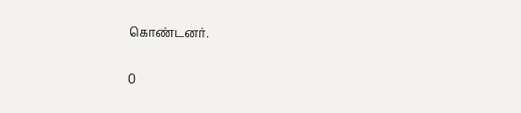கொண்டனர்.

0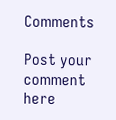Comments

Post your comment here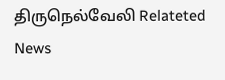திருநெல்வேலி Relateted News